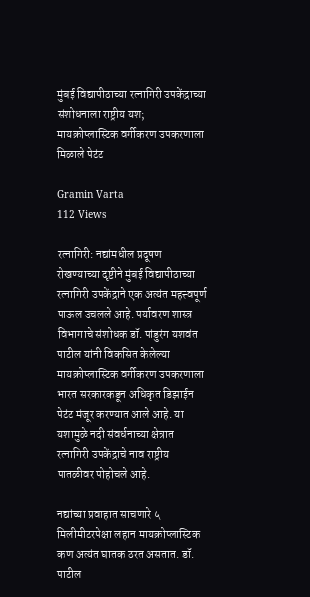मुंबई विद्यापीठाच्या रत्नागिरी उपकेंद्राच्या संशोधनाला राष्ट्रीय यश; मायक्रोप्लास्टिक वर्गीकरण उपकरणाला मिळाले पेटंट

Gramin Varta
112 Views

रत्नागिरी: नद्यांमधील प्रदूषण रोखण्याच्या दृष्टीने मुंबई विद्यापीठाच्या रत्नागिरी उपकेंद्राने एक अत्यंत महत्त्वपूर्ण पाऊल उचलले आहे. पर्यावरण शास्त्र विभागाचे संशोधक डॉ. पांडुरंग यशवंत पाटील यांनी विकसित केलेल्या मायक्रोप्लास्टिक वर्गीकरण उपकरणाला भारत सरकारकडून अधिकृत डिझाईन पेटंट मंजूर करण्यात आले आहे. या यशामुळे नदी संवर्धनाच्या क्षेत्रात रत्नागिरी उपकेंद्राचे नाव राष्ट्रीय पातळीवर पोहोचले आहे.

नद्यांच्या प्रवाहात साचणारे ५ मिलीमीटरपेक्षा लहान मायक्रोप्लास्टिक कण अत्यंत घातक ठरत असतात. डॉ. पाटील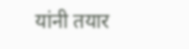यांनी तयार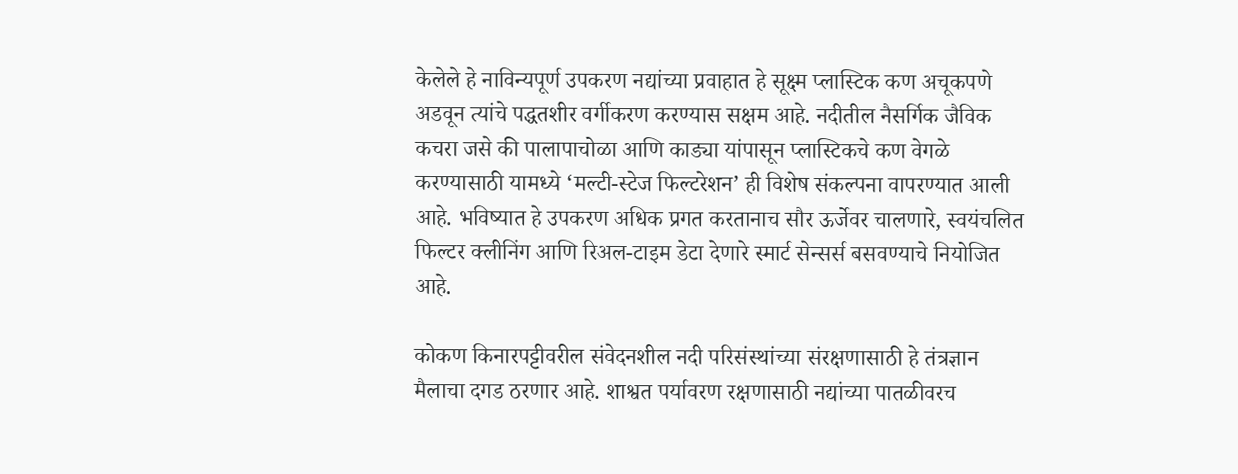केलेले हे नाविन्यपूर्ण उपकरण नद्यांच्या प्रवाहात हे सूक्ष्म प्लास्टिक कण अचूकपणे अडवून त्यांचे पद्धतशीर वर्गीकरण करण्यास सक्षम आहे. नदीतील नैसर्गिक जैविक कचरा जसे की पालापाचोळा आणि काड्या यांपासून प्लास्टिकचे कण वेगळे करण्यासाठी यामध्ये ‘मल्टी-स्टेज फिल्टरेशन’ ही विशेष संकल्पना वापरण्यात आली आहे. भविष्यात हे उपकरण अधिक प्रगत करतानाच सौर ऊर्जेवर चालणारे, स्वयंचलित फिल्टर क्लीनिंग आणि रिअल-टाइम डेटा देणारे स्मार्ट सेन्सर्स बसवण्याचे नियोजित आहे.

कोकण किनारपट्टीवरील संवेदनशील नदी परिसंस्थांच्या संरक्षणासाठी हे तंत्रज्ञान मैलाचा दगड ठरणार आहे. शाश्वत पर्यावरण रक्षणासाठी नद्यांच्या पातळीवरच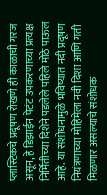प्लास्टिकचे प्रदूषण रोखणे ही काळाची गरज असून, हे डिझाईन पेटंट उपकरणाच्या प्रत्यक्ष निर्मितीच्या दिशेने पडलेले पहिले मोठे पाऊल आहे. या संशोधनामुळे भविष्यात नदी प्रदूषण नियंत्रणाच्या मोहिमेला नवी दिशा आणि गती मिळणार असल्याचे संशोधक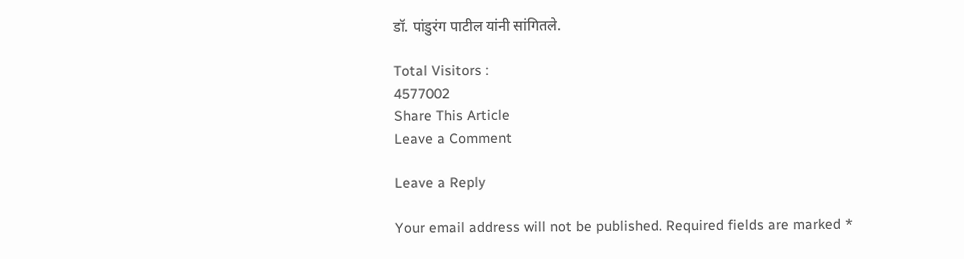डॉ. पांडुरंग पाटील यांनी सांगितले.

Total Visitors :
4577002
Share This Article
Leave a Comment

Leave a Reply

Your email address will not be published. Required fields are marked *